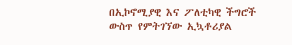በኢኮኖሚያዊ እና ፖለቲካዊ ችግሮች ውስጥ የምትገኘው ኢኳቶሪያል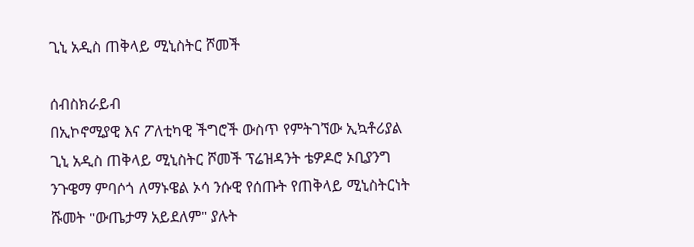ጊኒ አዲስ ጠቅላይ ሚኒስትር ሾመች

ሰብስክራይብ
በኢኮኖሚያዊ እና ፖለቲካዊ ችግሮች ውስጥ የምትገኘው ኢኳቶሪያል ጊኒ አዲስ ጠቅላይ ሚኒስትር ሾመች ፕሬዝዳንት ቴዎዶሮ ኦቢያንግ ንጉዌማ ምባሶጎ ለማኑዌል ኦሳ ንሱዊ የሰጡት የጠቅላይ ሚኒስትርነት ሹመት "ውጤታማ አይደለም" ያሉት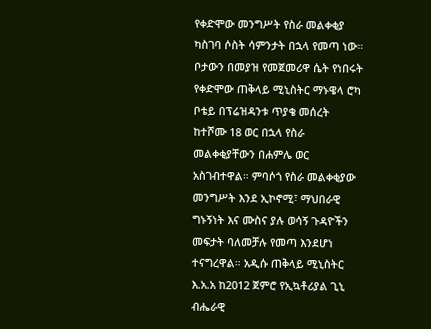የቀድሞው መንግሥት የስራ መልቀቂያ ካስገባ ሶስት ሳምንታት በኋላ የመጣ ነው። ቦታውን በመያዝ የመጀመሪዋ ሴት የነበሩት የቀድሞው ጠቅላይ ሚኒስትር ማኑዌላ ሮካ ቦቴይ በፕሬዝዳንቱ ጥያቄ መሰረት ከተሾሙ 18 ወር በኋላ የስራ መልቀቂያቸውን በሐምሌ ወር አስገብተዋል። ምባሶጎ የስራ መልቀቂያው መንግሥት እንደ ኢኮኖሚ፣ ማህበራዊ ግኑኝነት እና ሙስና ያሉ ወሳኝ ጉዳዮችን መፍታት ባለመቻሉ የመጣ እንደሆነ ተናግረዋል። አዲሱ ጠቅላይ ሚኒስትር እ.አ.አ ከ2012 ጀምሮ የኢኳቶሪያል ጊኒ ብሔራዊ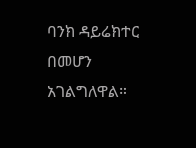ባንክ ዳይሬክተር በመሆን አገልግለዋል።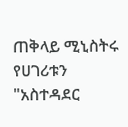ጠቅላይ ሚኒስትሩ የሀገሪቱን "አስተዳደር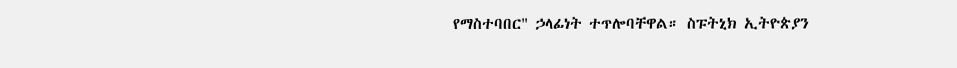የማስተባበር" ኃላፊነት ተጥሎባቸዋል። ስፑትኒክ ኢትዮጵያን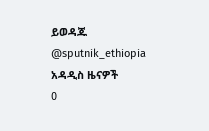ይወዳጁ @sputnik_ethiopia
አዳዲስ ዜናዎች
0